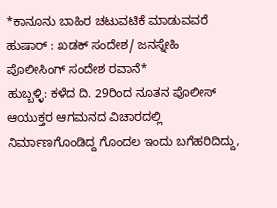*ಕಾನೂನು ಬಾಹಿರ ಚಟುವಟಿಕೆ ಮಾಡುವವರೆ ಹುಷಾರ್ : ಖಡಕ್ ಸಂದೇಶ/ ಜನಸ್ನೇಹಿ ಪೊಲೀಸಿಂಗ್ ಸಂದೇಶ ರವಾನೆ*
ಹುಬ್ಬಳ್ಳಿ: ಕಳೆದ ದಿ. 29ರಿಂದ ನೂತನ ಪೊಲೀಸ್ ಆಯುಕ್ತರ ಆಗಮನದ ವಿಚಾರದಲ್ಲಿ ನಿರ್ಮಾಣಗೊಂಡಿದ್ದ ಗೊಂದಲ ಇಂದು ಬಗೆಹರಿದಿದ್ದು,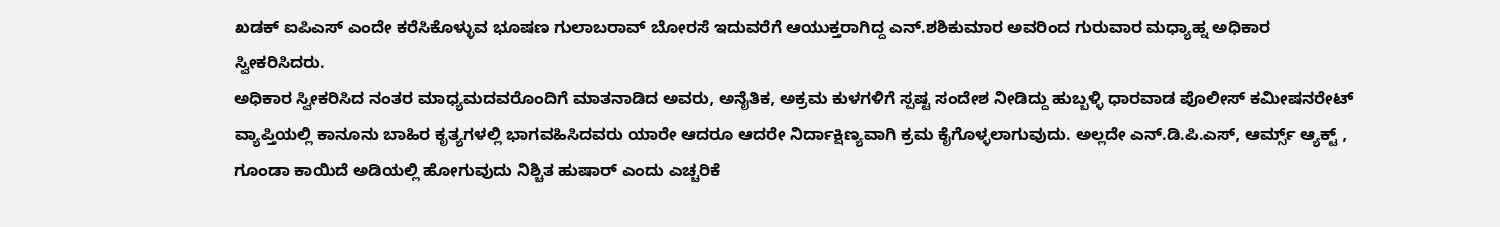ಖಡಕ್ ಐಪಿಎಸ್ ಎಂದೇ ಕರೆಸಿಕೊಳ್ಳುವ ಭೂಷಣ ಗುಲಾಬರಾವ್ ಬೋರಸೆ ಇದುವರೆಗೆ ಆಯುಕ್ತರಾಗಿದ್ದ ಎನ್.ಶಶಿಕುಮಾರ ಅವರಿಂದ ಗುರುವಾರ ಮಧ್ಯಾಹ್ನ ಅಧಿಕಾರ ಸ್ವೀಕರಿಸಿದರು.
ಅಧಿಕಾರ ಸ್ವೀಕರಿಸಿದ ನಂತರ ಮಾಧ್ಯಮದವರೊಂದಿಗೆ ಮಾತನಾಡಿದ ಅವರು, ಅನೈತಿಕ, ಅಕ್ರಮ ಕುಳಗಳಿಗೆ ಸ್ಪಷ್ಟ ಸಂದೇಶ ನೀಡಿದ್ದು ಹುಬ್ಬಳ್ಳಿ ಧಾರವಾಡ ಪೊಲೀಸ್ ಕಮೀಷನರೇಟ್ ವ್ಯಾಪ್ತಿಯಲ್ಲಿ ಕಾನೂನು ಬಾಹಿರ ಕೃತ್ಯಗಳಲ್ಲಿ ಭಾಗವಹಿಸಿದವರು ಯಾರೇ ಆದರೂ ಆದರೇ ನಿರ್ದಾಕ್ಷಿಣ್ಯವಾಗಿ ಕ್ರಮ ಕೈಗೊಳ್ಳಲಾಗುವುದು. ಅಲ್ಲದೇ ಎನ್.ಡಿ.ಪಿ.ಎಸ್, ಆರ್ಮ್ಸ್ ಆ್ಯಕ್ಟ್ , ಗೂಂಡಾ ಕಾಯಿದೆ ಅಡಿಯಲ್ಲಿ ಹೋಗುವುದು ನಿಶ್ಚಿತ ಹುಷಾರ್ ಎಂದು ಎಚ್ಚರಿಕೆ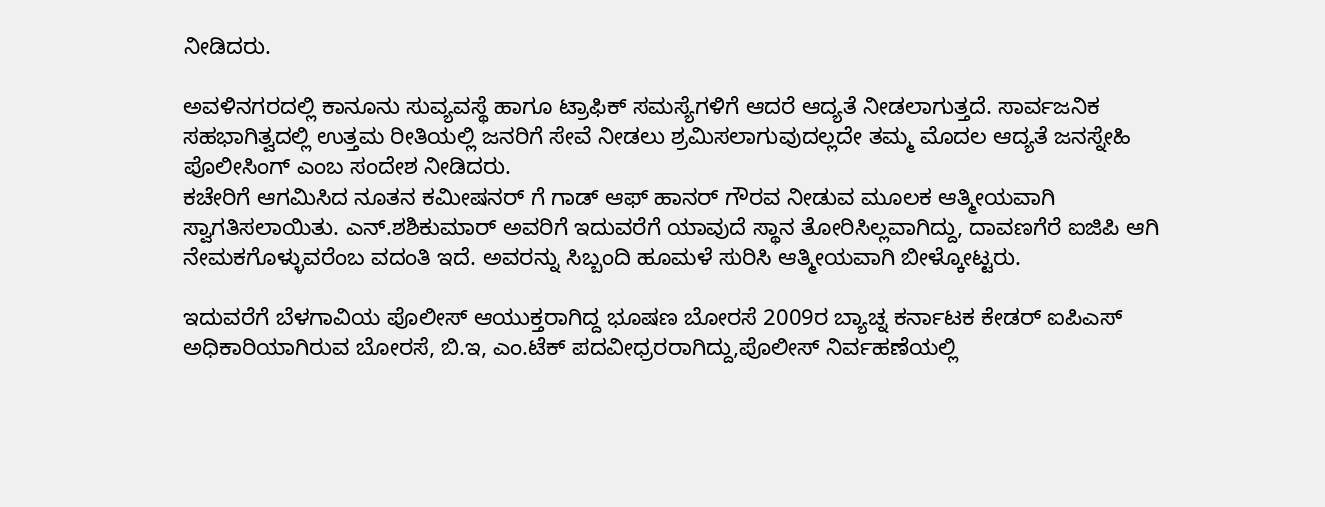ನೀಡಿದರು.

ಅವಳಿನಗರದಲ್ಲಿ ಕಾನೂನು ಸುವ್ಯವಸ್ಥೆ ಹಾಗೂ ಟ್ರಾಫಿಕ್ ಸಮಸ್ಯೆಗಳಿಗೆ ಆದರೆ ಆದ್ಯತೆ ನೀಡಲಾಗುತ್ತದೆ. ಸಾರ್ವಜನಿಕ ಸಹಭಾಗಿತ್ವದಲ್ಲಿ ಉತ್ತಮ ರೀತಿಯಲ್ಲಿ ಜನರಿಗೆ ಸೇವೆ ನೀಡಲು ಶ್ರಮಿಸಲಾಗುವುದಲ್ಲದೇ ತಮ್ಮ ಮೊದಲ ಆದ್ಯತೆ ಜನಸ್ನೇಹಿ ಪೊಲೀಸಿಂಗ್ ಎಂಬ ಸಂದೇಶ ನೀಡಿದರು.
ಕಚೇರಿಗೆ ಆಗಮಿಸಿದ ನೂತನ ಕಮೀಷನರ್ ಗೆ ಗಾಡ್ ಆಫ್ ಹಾನರ್ ಗೌರವ ನೀಡುವ ಮೂಲಕ ಆತ್ಮೀಯವಾಗಿ ಸ್ವಾಗತಿಸಲಾಯಿತು. ಎನ್.ಶಶಿಕುಮಾರ್ ಅವರಿಗೆ ಇದುವರೆಗೆ ಯಾವುದೆ ಸ್ಥಾನ ತೋರಿಸಿಲ್ಲವಾಗಿದ್ದು, ದಾವಣಗೆರೆ ಐಜಿಪಿ ಆಗಿ ನೇಮಕಗೊಳ್ಳುವರೆಂಬ ವದಂತಿ ಇದೆ. ಅವರನ್ನು ಸಿಬ್ಬಂದಿ ಹೂಮಳೆ ಸುರಿಸಿ ಆತ್ಮೀಯವಾಗಿ ಬೀಳ್ಕೋಟ್ಟರು.

ಇದುವರೆಗೆ ಬೆಳಗಾವಿಯ ಪೊಲೀಸ್ ಆಯುಕ್ತರಾಗಿದ್ದ ಭೂಷಣ ಬೋರಸೆ 2009ರ ಬ್ಯಾಚ್ನ ಕರ್ನಾಟಕ ಕೇಡರ್ ಐಪಿಎಸ್ ಅಧಿಕಾರಿಯಾಗಿರುವ ಬೋರಸೆ, ಬಿ.ಇ, ಎಂ.ಟೆಕ್ ಪದವೀಧ್ರರರಾಗಿದ್ದು,ಪೊಲೀಸ್ ನಿರ್ವಹಣೆಯಲ್ಲಿ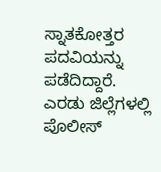ಸ್ನಾತಕೋತ್ತರ ಪದವಿಯನ್ನು ಪಡೆದಿದ್ದಾರೆ. ಎರಡು ಜಿಲ್ಲೆಗಳಲ್ಲಿ ಪೊಲೀಸ್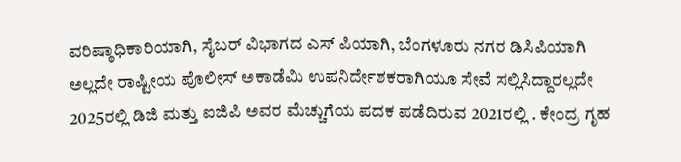ವರಿಷ್ಠಾಧಿಕಾರಿಯಾಗಿ, ಸೈಬರ್ ವಿಭಾಗದ ಎಸ್ ಪಿಯಾಗಿ, ಬೆಂಗಳೂರು ನಗರ ಡಿಸಿಪಿಯಾಗಿ ಅಲ್ಲದೇ ರಾಷ್ಟೀಯ ಪೊಲೀಸ್ ಅಕಾಡೆಮಿ ಉಪನಿರ್ದೇಶಕರಾಗಿಯೂ ಸೇವೆ ಸಲ್ಲಿಸಿದ್ದಾರಲ್ಲದೇ
2025ರಲ್ಲಿ ಡಿಜಿ ಮತ್ತು ಐಜಿಪಿ ಅವರ ಮೆಚ್ಚುಗೆಯ ಪದಕ ಪಡೆದಿರುವ 2021ರಲ್ಲಿ . ಕೇಂದ್ರ ಗೃಹ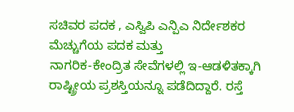ಸಚಿವರ ಪದಕ , ಎಸ್ವಿಪಿ ಎನ್ಪಿಎ ನಿರ್ದೇಶಕರ ಮೆಚ್ಚುಗೆಯ ಪದಕ ಮತ್ತು
ನಾಗರಿಕ-ಕೇಂದ್ರಿತ ಸೇವೆಗಳಲ್ಲಿ ಇ-ಆಡಳಿತಕ್ಕಾಗಿ ರಾಷ್ಟ್ರೀಯ ಪ್ರಶಸ್ತಿಯನ್ನೂ ಪಡೆದಿದ್ದಾರೆ. ರಸ್ತೆ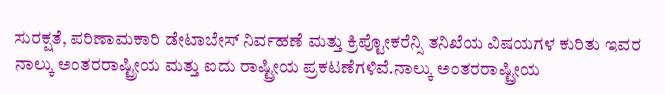ಸುರಕ್ಷತೆ, ಪರಿಣಾಮಕಾರಿ ಡೇಟಾಬೇಸ್ ನಿರ್ವಹಣೆ ಮತ್ತು ಕ್ರಿಪ್ಟೋಕರೆನ್ಸಿ ತನಿಖೆಯ ವಿಷಯಗಳ ಕುರಿತು ಇವರ ನಾಲ್ಕು ಅಂತರರಾಷ್ಟ್ರೀಯ ಮತ್ತು ಐದು ರಾಷ್ಟ್ರೀಯ ಪ್ರಕಟಣೆಗಳಿವೆ.ನಾಲ್ಕು ಅಂತರರಾಷ್ಟ್ರೀಯ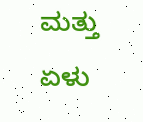ಮತ್ತು ಏಳು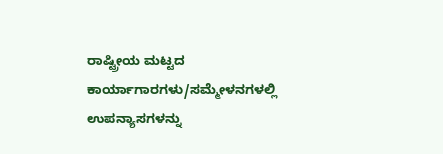ರಾಷ್ಟ್ರೀಯ ಮಟ್ಟದ ಕಾರ್ಯಾಗಾರಗಳು/ಸಮ್ಮೇಳನಗಳಲ್ಲಿ ಉಪನ್ಯಾಸಗಳನ್ನು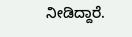ನೀಡಿದ್ದಾರೆ.